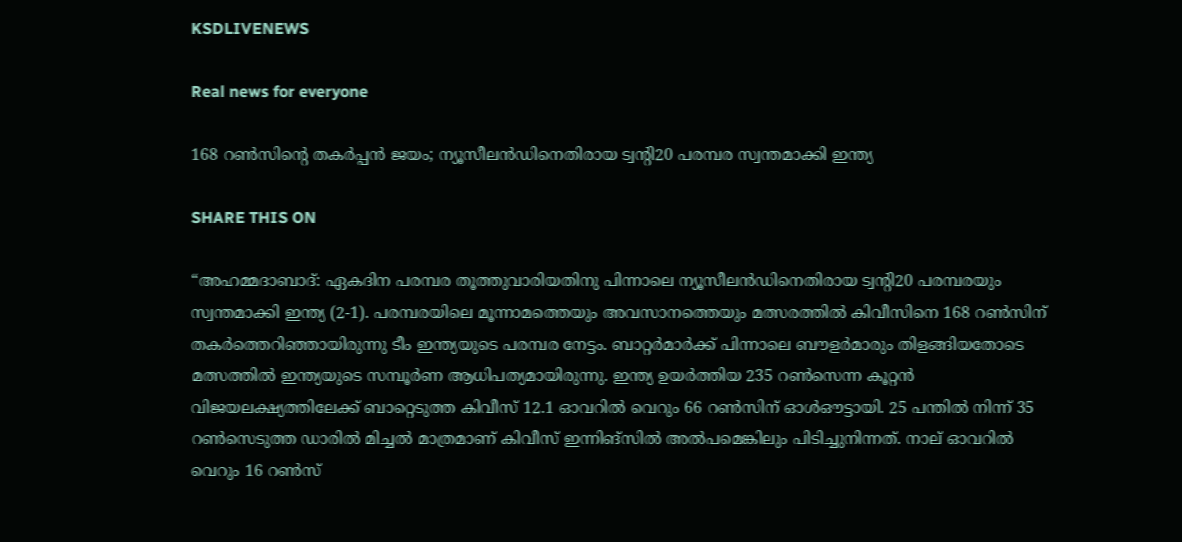KSDLIVENEWS

Real news for everyone

168 റണ്‍സിന്റെ തകര്‍പ്പന്‍ ജയം; ന്യൂസീലന്‍ഡിനെതിരായ ട്വന്റി20 പരമ്പര സ്വന്തമാക്കി ഇന്ത്യ

SHARE THIS ON

“അഹമ്മദാബാദ്: ഏകദിന പരമ്പര തൂത്തുവാരിയതിനു പിന്നാലെ ന്യൂസീലന്‍ഡിനെതിരായ ട്വന്റി20 പരമ്പരയും സ്വന്തമാക്കി ഇന്ത്യ (2-1). പരമ്പരയിലെ മൂന്നാമത്തെയും അവസാനത്തെയും മത്സരത്തില്‍ കിവീസിനെ 168 റണ്‍സിന് തകര്‍ത്തെറിഞ്ഞായിരുന്നു ടീം ഇന്ത്യയുടെ പരമ്പര നേട്ടം. ബാറ്റര്‍മാര്‍ക്ക് പിന്നാലെ ബൗളര്‍മാരും തിളങ്ങിയതോടെ മത്സത്തില്‍ ഇന്ത്യയുടെ സമ്പൂര്‍ണ ആധിപത്യമായിരുന്നു. ഇന്ത്യ ഉയര്‍ത്തിയ 235 റണ്‍സെന്ന കൂറ്റന്‍ വിജയലക്ഷ്യത്തിലേക്ക് ബാറ്റെടുത്ത കിവീസ് 12.1 ഓവറില്‍ വെറും 66 റണ്‍സിന് ഓള്‍ഔട്ടായി. 25 പന്തില്‍ നിന്ന് 35 റണ്‍സെടുത്ത ഡാരില്‍ മിച്ചല്‍ മാത്രമാണ് കിവീസ് ഇന്നിങ്‌സില്‍ അല്‍പമെങ്കിലും പിടിച്ചുനിന്നത്. നാല് ഓവറില്‍ വെറും 16 റണ്‍സ്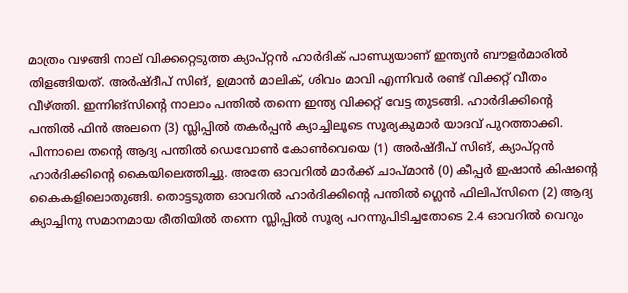മാത്രം വഴങ്ങി നാല് വിക്കറ്റെടുത്ത ക്യാപ്റ്റന്‍ ഹാര്‍ദിക് പാണ്ഡ്യയാണ് ഇന്ത്യന്‍ ബൗളര്‍മാരില്‍ തിളങ്ങിയത്. അര്‍ഷ്ദീപ് സിങ്, ഉമ്രാന്‍ മാലിക്, ശിവം മാവി എന്നിവര്‍ രണ്ട് വിക്കറ്റ് വീതം വീഴ്ത്തി. ഇന്നിങ്‌സിന്റെ നാലാം പന്തില്‍ തന്നെ ഇന്ത്യ വിക്കറ്റ് വേട്ട തുടങ്ങി. ഹാര്‍ദിക്കിന്റെ പന്തില്‍ ഫിന്‍ അലനെ (3) സ്ലിപ്പില്‍ തകര്‍പ്പന്‍ ക്യാച്ചിലൂടെ സൂര്യകുമാര്‍ യാദവ് പുറത്താക്കി. പിന്നാലെ തന്റെ ആദ്യ പന്തില്‍ ഡെവോണ്‍ കോണ്‍വെയെ (1) അര്‍ഷ്ദീപ് സിങ്, ക്യാപ്റ്റന്‍ ഹാര്‍ദിക്കിന്റെ കൈയിലെത്തിച്ചു. അതേ ഓവറില്‍ മാര്‍ക്ക് ചാപ്മാന്‍ (0) കീപ്പര്‍ ഇഷാന്‍ കിഷന്റെ കൈകളിലൊതുങ്ങി. തൊട്ടടുത്ത ഓവറില്‍ ഹാര്‍ദിക്കിന്റെ പന്തില്‍ ഗ്ലെന്‍ ഫിലിപ്‌സിനെ (2) ആദ്യ ക്യാച്ചിനു സമാനമായ രീതിയില്‍ തന്നെ സ്ലിപ്പില്‍ സൂര്യ പറന്നുപിടിച്ചതോടെ 2.4 ഓവറില്‍ വെറും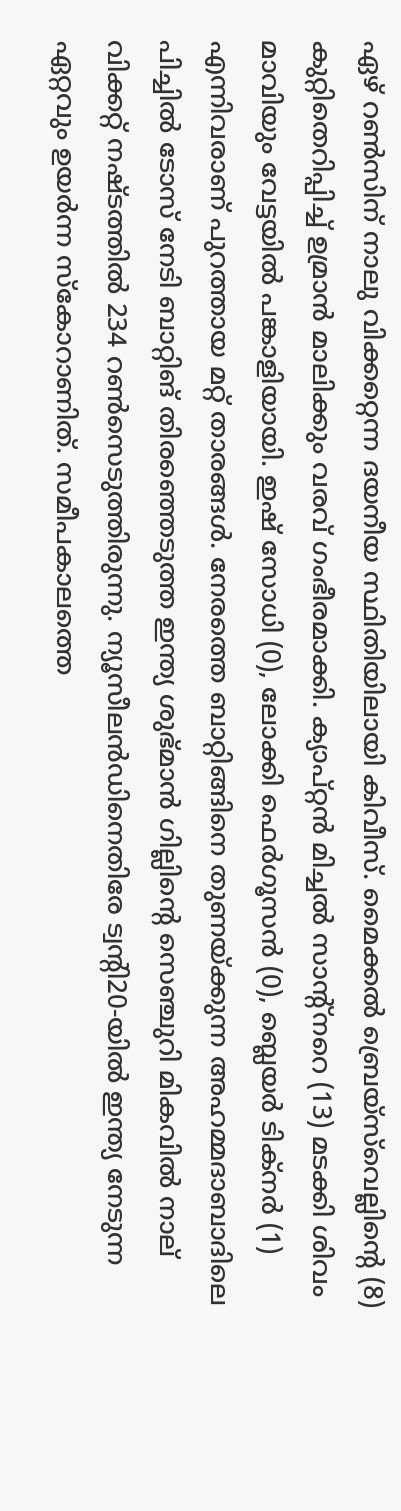ഏഴ് റണ്‍സിന് നാലു വിക്കറ്റെന്ന ദയനീയ സ്ഥിതിയിലായി കിവീസ്. മൈക്കല്‍ ബ്രെയ്‌സ്‌വെല്ലിന്റെ (8) കുറ്റിതെറിപ്പിച്ച് ഉമ്രാന്‍ മാലിക്കും വരവ് ഗംഭീരമാക്കി. ക്യാപ്റ്റന്‍ മിച്ചല്‍ സാന്റ്‌നറെ (13) മടക്കി ശിവം മാവിയും വേട്ടയില്‍ പങ്കാളിയായി. ഇഷ് സോധി (0), ലോക്കി ഫെര്‍ഗൂസന്‍ (0), ബ്ലെയര്‍ ടിക്‌നര്‍ (1) എന്നിവരാണ് പുറത്തായ മറ്റ് താരങ്ങള്‍. നേരത്തെ ബാറ്റിങ്ങിനെ തുണയ്ക്കുന്ന അഹമ്മദാബാദിലെ പിച്ചില്‍ ടോസ് നേടി ബാറ്റിങ് തിരഞ്ഞെടുത്ത ഇന്ത്യ ശുഭ്മാന്‍ ഗില്ലിന്റെ സെഞ്ചുറി മികവില്‍ നാല് വിക്കറ്റ് നഷ്ടത്തില്‍ 234 റണ്‍സെടുത്തിരുന്നു. ന്യൂസീലന്‍ഡിനെതിരേ ട്വന്റി20-യില്‍ ഇന്ത്യ നേടുന്ന ഏറ്റവും ഉയര്‍ന്ന സ്‌കോറാണിത്. സമീപകാലത്തെ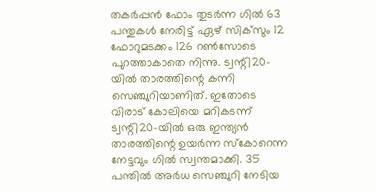തകര്‍പ്പന്‍ ഫോം തുടര്‍ന്ന ഗില്‍ 63 പന്തുകള്‍ നേരിട്ട് ഏഴ് സിക്‌സും 12 ഫോറുമടക്കം 126 റണ്‍സോടെ പുറത്താകാതെ നിന്നു. ട്വന്റി20-യില്‍ താരത്തിന്റെ കന്നി സെഞ്ചുറിയാണിത്. ഇതോടെ വിരാട് കോലിയെ മറികടന്ന് ട്വന്റി20-യില്‍ ഒരു ഇന്ത്യന്‍ താരത്തിന്റെ ഉയര്‍ന്ന സ്‌കോറെന്ന നേട്ടവും ഗില്‍ സ്വന്തമാക്കി. 35 പന്തില്‍ അര്‍ധ സെഞ്ചുറി നേടിയ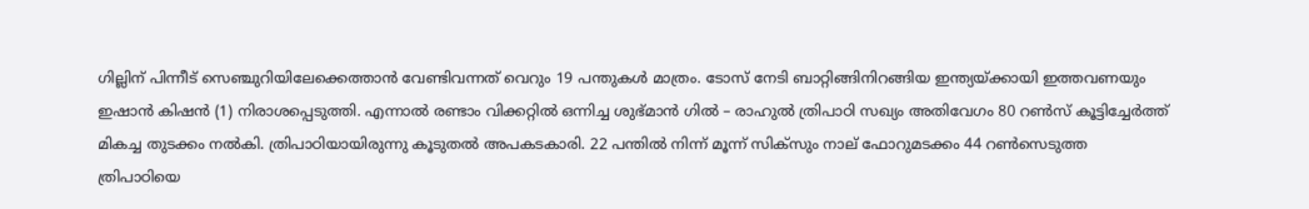ഗില്ലിന് പിന്നീട് സെഞ്ചുറിയിലേക്കെത്താന്‍ വേണ്ടിവന്നത് വെറും 19 പന്തുകള്‍ മാത്രം. ടോസ് നേടി ബാറ്റിങ്ങിനിറങ്ങിയ ഇന്ത്യയ്ക്കായി ഇത്തവണയും ഇഷാന്‍ കിഷന്‍ (1) നിരാശപ്പെടുത്തി. എന്നാല്‍ രണ്ടാം വിക്കറ്റില്‍ ഒന്നിച്ച ശുഭ്മാന്‍ ഗില്‍ – രാഹുല്‍ ത്രിപാഠി സഖ്യം അതിവേഗം 80 റണ്‍സ് കൂട്ടിച്ചേര്‍ത്ത് മികച്ച തുടക്കം നല്‍കി. ത്രിപാഠിയായിരുന്നു കൂടുതല്‍ അപകടകാരി. 22 പന്തില്‍ നിന്ന് മൂന്ന് സിക്‌സും നാല് ഫോറുമടക്കം 44 റണ്‍സെടുത്ത ത്രിപാഠിയെ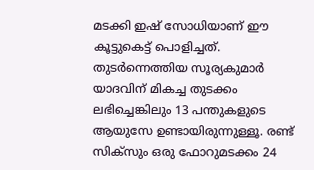മടക്കി ഇഷ് സോധിയാണ് ഈ കൂട്ടുകെട്ട് പൊളിച്ചത്. തുടര്‍ന്നെത്തിയ സൂര്യകുമാര്‍ യാദവിന് മികച്ച തുടക്കം ലഭിച്ചെങ്കിലും 13 പന്തുകളുടെ ആയുസേ ഉണ്ടായിരുന്നുള്ളൂ. രണ്ട് സിക്‌സും ഒരു ഫോറുമടക്കം 24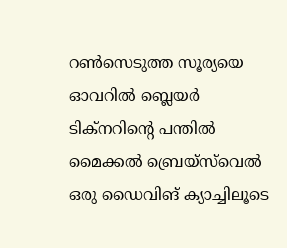റണ്‍സെടുത്ത സൂര്യയെ ഓവറില്‍ ബ്ലെയര്‍ ടിക്‌നറിന്റെ പന്തില്‍ മൈക്കല്‍ ബ്രെയ്‌സ്‌വെല്‍ ഒരു ഡൈവിങ് ക്യാച്ചിലൂടെ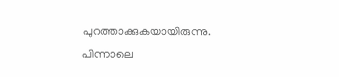പുറത്താക്കുകയായിരുന്നു. പിന്നാലെ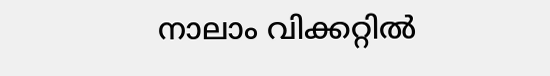നാലാം വിക്കറ്റില്‍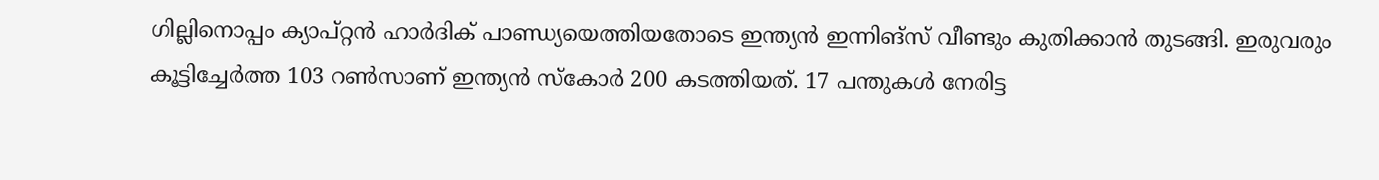ഗില്ലിനൊപ്പം ക്യാപ്റ്റന്‍ ഹാര്‍ദിക് പാണ്ഡ്യയെത്തിയതോടെ ഇന്ത്യന്‍ ഇന്നിങ്‌സ് വീണ്ടും കുതിക്കാന്‍ തുടങ്ങി. ഇരുവരും കൂട്ടിച്ചേര്‍ത്ത 103 റണ്‍സാണ് ഇന്ത്യന്‍ സ്‌കോര്‍ 200 കടത്തിയത്. 17 പന്തുകള്‍ നേരിട്ട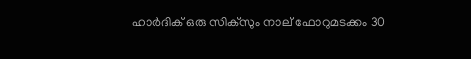ഹാര്‍ദിക് ഒരു സിക്‌സും നാല് ഫോറുമടക്കം 30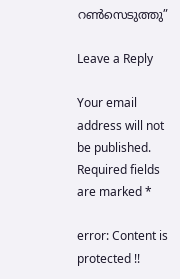റണ്‍സെടുത്തു”

Leave a Reply

Your email address will not be published. Required fields are marked *

error: Content is protected !!